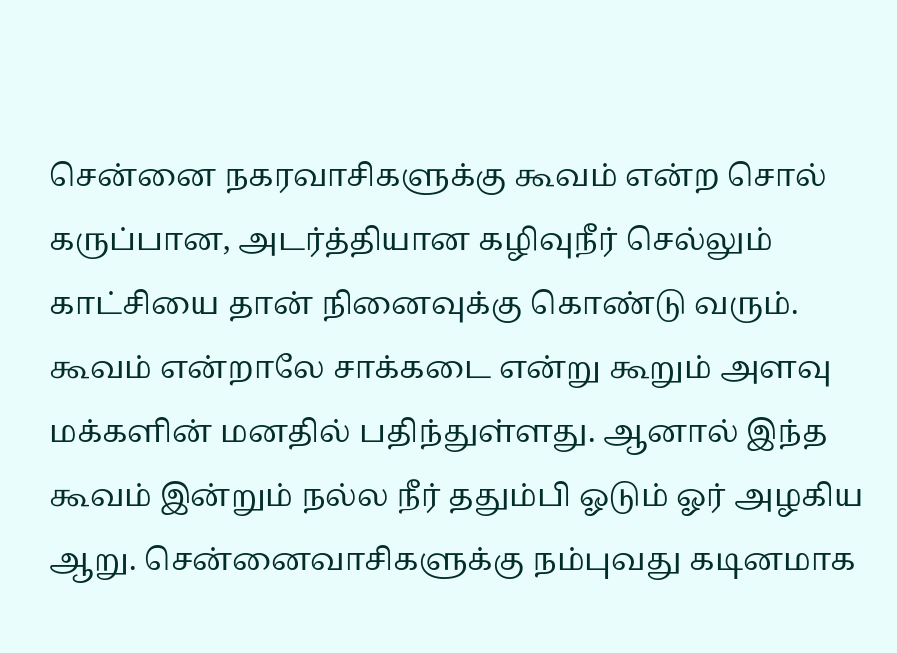சென்னை நகரவாசிகளுக்கு கூவம் என்ற சொல் கருப்பான, அடர்த்தியான கழிவுநீர் செல்லும் காட்சியை தான் நினைவுக்கு கொண்டு வரும். கூவம் என்றாலே சாக்கடை என்று கூறும் அளவு மக்களின் மனதில் பதிந்துள்ளது. ஆனால் இந்த கூவம் இன்றும் நல்ல நீர் ததும்பி ஓடும் ஓர் அழகிய ஆறு. சென்னைவாசிகளுக்கு நம்புவது கடினமாக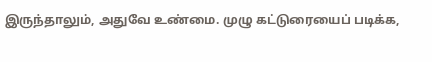இருந்தாலும், அதுவே உண்மை. முழு கட்டுரையைப் படிக்க,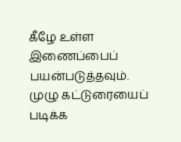கீழே உள்ள இணைப்பைப் பயன்படுத்தவும்.
முழு கட்டுரையைப் படிக்க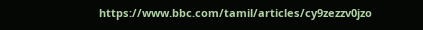https://www.bbc.com/tamil/articles/cy9zezzv0jzo